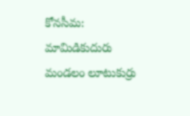కోనసీమ: మామిడికుదురు మండలం లూటుకుర్రు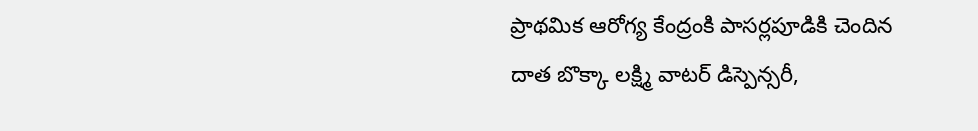ప్రాథమిక ఆరోగ్య కేంద్రంకి పాసర్లపూడికి చెందిన దాత బొక్కా లక్ష్మి వాటర్ డిస్పెన్సరీ,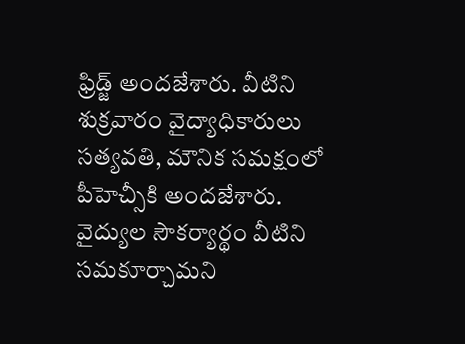ఫ్రిడ్జ్ అందజేశారు. వీటిని శుక్రవారం వైద్యాధికారులు సత్యవతి, మౌనిక సమక్షంలో పీహెచ్సీకి అందజేశారు. వైద్యుల సౌకర్యార్థం వీటిని సమకూర్చామని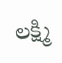లక్ష్మి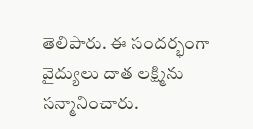తెలిపారు. ఈ సందర్భంగా వైద్యులు దాత లక్ష్మిను సన్మానించారు.